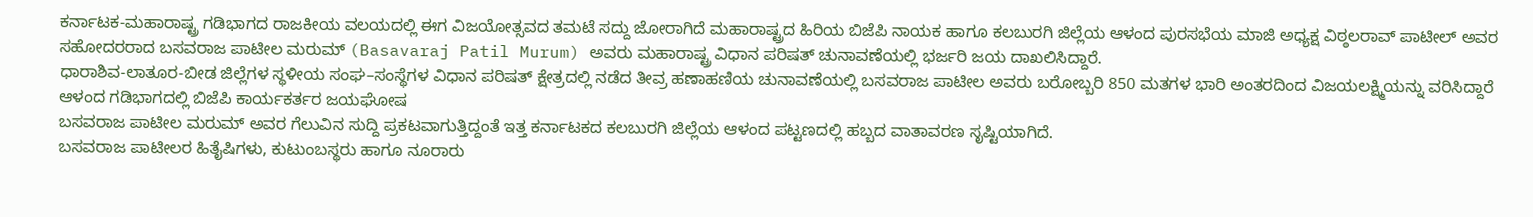ಕರ್ನಾಟಕ-ಮಹಾರಾಷ್ಟ್ರ ಗಡಿಭಾಗದ ರಾಜಕೀಯ ವಲಯದಲ್ಲಿ ಈಗ ವಿಜಯೋತ್ಸವದ ತಮಟೆ ಸದ್ದು ಜೋರಾಗಿದೆ ಮಹಾರಾಷ್ಟ್ರದ ಹಿರಿಯ ಬಿಜೆಪಿ ನಾಯಕ ಹಾಗೂ ಕಲಬುರಗಿ ಜಿಲ್ಲೆಯ ಆಳಂದ ಪುರಸಭೆಯ ಮಾಜಿ ಅಧ್ಯಕ್ಷ ವಿಠ್ಠಲರಾವ್ ಪಾಟೀಲ್ ಅವರ ಸಹೋದರರಾದ ಬಸವರಾಜ ಪಾಟೀಲ ಮರುಮ್ (Basavaraj Patil Murum) ಅವರು ಮಹಾರಾಷ್ಟ್ರ ವಿಧಾನ ಪರಿಷತ್ ಚುನಾವಣೆಯಲ್ಲಿ ಭರ್ಜರಿ ಜಯ ದಾಖಲಿಸಿದ್ದಾರೆ.
ಧಾರಾಶಿವ-ಲಾತೂರ-ಬೀಡ ಜಿಲ್ಲೆಗಳ ಸ್ಥಳೀಯ ಸಂಘ–ಸಂಸ್ಥೆಗಳ ವಿಧಾನ ಪರಿಷತ್ ಕ್ಷೇತ್ರದಲ್ಲಿ ನಡೆದ ತೀವ್ರ ಹಣಾಹಣಿಯ ಚುನಾವಣೆಯಲ್ಲಿ ಬಸವರಾಜ ಪಾಟೀಲ ಅವರು ಬರೋಬ್ಬರಿ 850 ಮತಗಳ ಭಾರಿ ಅಂತರದಿಂದ ವಿಜಯಲಕ್ಷ್ಮಿಯನ್ನು ವರಿಸಿದ್ದಾರೆ
ಆಳಂದ ಗಡಿಭಾಗದಲ್ಲಿ ಬಿಜೆಪಿ ಕಾರ್ಯಕರ್ತರ ಜಯಘೋಷ
ಬಸವರಾಜ ಪಾಟೀಲ ಮರುಮ್ ಅವರ ಗೆಲುವಿನ ಸುದ್ದಿ ಪ್ರಕಟವಾಗುತ್ತಿದ್ದಂತೆ ಇತ್ತ ಕರ್ನಾಟಕದ ಕಲಬುರಗಿ ಜಿಲ್ಲೆಯ ಆಳಂದ ಪಟ್ಟಣದಲ್ಲಿ ಹಬ್ಬದ ವಾತಾವರಣ ಸೃಷ್ಟಿಯಾಗಿದೆ.
ಬಸವರಾಜ ಪಾಟೀಲರ ಹಿತೈಷಿಗಳು, ಕುಟುಂಬಸ್ಥರು ಹಾಗೂ ನೂರಾರು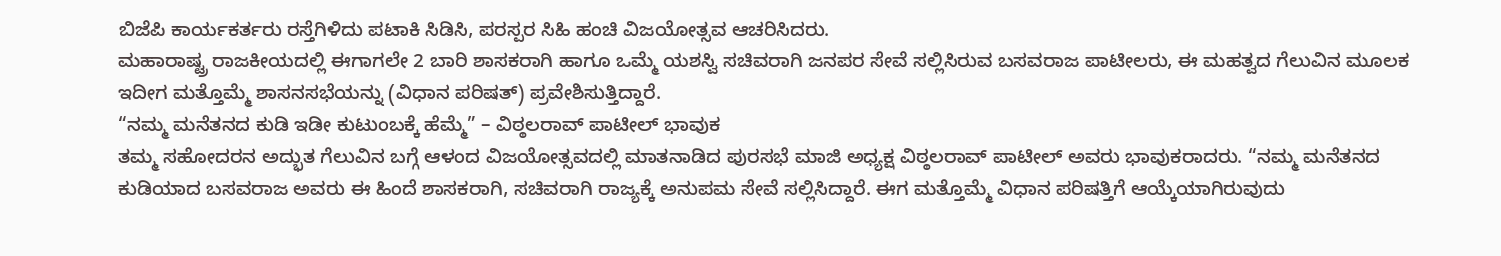ಬಿಜೆಪಿ ಕಾರ್ಯಕರ್ತರು ರಸ್ತೆಗಿಳಿದು ಪಟಾಕಿ ಸಿಡಿಸಿ, ಪರಸ್ಪರ ಸಿಹಿ ಹಂಚಿ ವಿಜಯೋತ್ಸವ ಆಚರಿಸಿದರು.
ಮಹಾರಾಷ್ಟ್ರ ರಾಜಕೀಯದಲ್ಲಿ ಈಗಾಗಲೇ 2 ಬಾರಿ ಶಾಸಕರಾಗಿ ಹಾಗೂ ಒಮ್ಮೆ ಯಶಸ್ವಿ ಸಚಿವರಾಗಿ ಜನಪರ ಸೇವೆ ಸಲ್ಲಿಸಿರುವ ಬಸವರಾಜ ಪಾಟೀಲರು, ಈ ಮಹತ್ವದ ಗೆಲುವಿನ ಮೂಲಕ ಇದೀಗ ಮತ್ತೊಮ್ಮೆ ಶಾಸನಸಭೆಯನ್ನು (ವಿಧಾನ ಪರಿಷತ್) ಪ್ರವೇಶಿಸುತ್ತಿದ್ದಾರೆ.
“ನಮ್ಮ ಮನೆತನದ ಕುಡಿ ಇಡೀ ಕುಟುಂಬಕ್ಕೆ ಹೆಮ್ಮೆ” – ವಿಠ್ಠಲರಾವ್ ಪಾಟೀಲ್ ಭಾವುಕ
ತಮ್ಮ ಸಹೋದರನ ಅದ್ಭುತ ಗೆಲುವಿನ ಬಗ್ಗೆ ಆಳಂದ ವಿಜಯೋತ್ಸವದಲ್ಲಿ ಮಾತನಾಡಿದ ಪುರಸಭೆ ಮಾಜಿ ಅಧ್ಯಕ್ಷ ವಿಠ್ಠಲರಾವ್ ಪಾಟೀಲ್ ಅವರು ಭಾವುಕರಾದರು. “ನಮ್ಮ ಮನೆತನದ ಕುಡಿಯಾದ ಬಸವರಾಜ ಅವರು ಈ ಹಿಂದೆ ಶಾಸಕರಾಗಿ, ಸಚಿವರಾಗಿ ರಾಜ್ಯಕ್ಕೆ ಅನುಪಮ ಸೇವೆ ಸಲ್ಲಿಸಿದ್ದಾರೆ. ಈಗ ಮತ್ತೊಮ್ಮೆ ವಿಧಾನ ಪರಿಷತ್ತಿಗೆ ಆಯ್ಕೆಯಾಗಿರುವುದು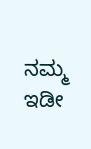ನಮ್ಮ ಇಡೀ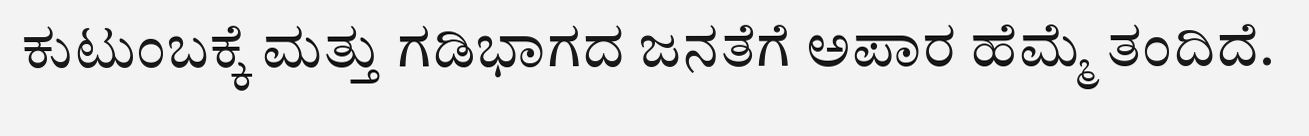ಕುಟುಂಬಕ್ಕೆ ಮತ್ತು ಗಡಿಭಾಗದ ಜನತೆಗೆ ಅಪಾರ ಹೆಮ್ಮೆ ತಂದಿದೆ.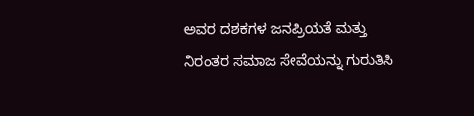ಅವರ ದಶಕಗಳ ಜನಪ್ರಿಯತೆ ಮತ್ತು ನಿರಂತರ ಸಮಾಜ ಸೇವೆಯನ್ನು ಗುರುತಿಸಿ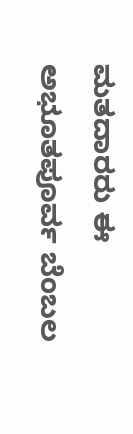ಮತದಾರರು ಈ ಅಭೂತಪೂರ್ವ ಬೆಂಬಲ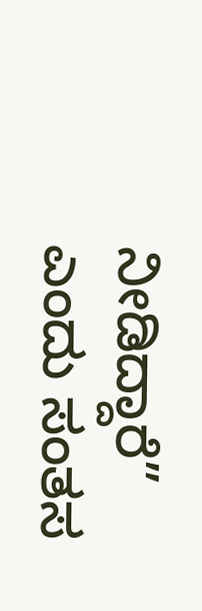ನೀಡಿದ್ದಾರೆ” ಎಂದು ಸಂತಸ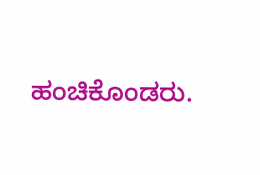ಹಂಚಿಕೊಂಡರು.